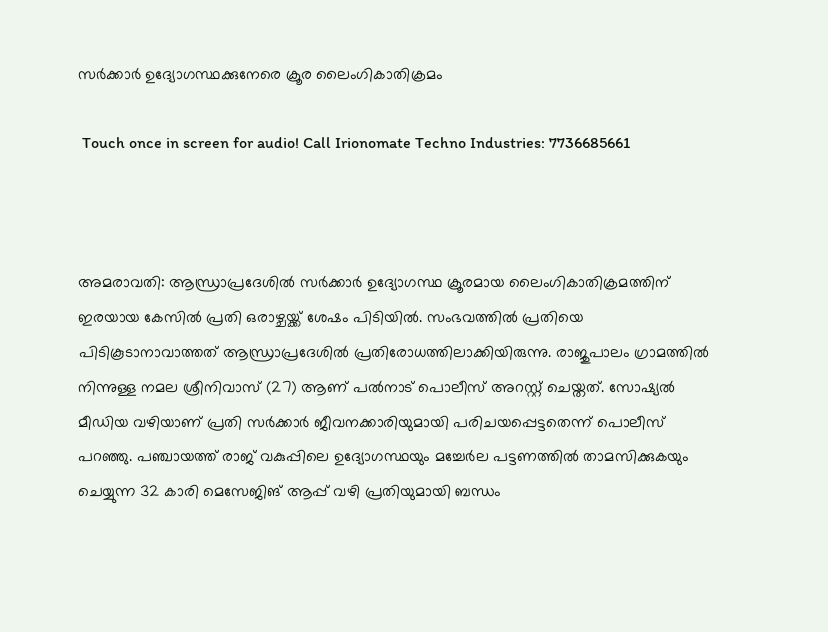സർക്കാർ ഉദ്യോഗസ്ഥക്കുനേരെ ക്രൂര ലൈംഗികാതിക്രമം

 Touch once in screen for audio! Call Irionomate Techno Industries: 7736685661



അമരാവതി: ആന്ധ്രാപ്രദേശിൽ സർക്കാർ ഉദ്യോഗസ്ഥ ക്രൂരമായ ലൈംഗികാതിക്രമത്തിന് ഇരയായ കേസിൽ പ്രതി ഒരാഴ്ചയ്ക്ക് ശേഷം പിടിയിൽ. സംഭവത്തിൽ പ്രതിയെ പിടികൂടാനാവാത്തത് ആന്ധ്രാപ്രദേശിൽ പ്രതിരോധത്തിലാക്കിയിരുന്നു. രാജുപാലം ഗ്രാമത്തിൽ നിന്നുള്ള നമല ശ്രീനിവാസ് (27) ആണ് പൽനാട് പൊലീസ് അറസ്റ്റ് ചെയ്തത്. സോഷ്യൽ മീഡിയ വഴിയാണ് പ്രതി സർക്കാർ ജീവനക്കാരിയുമായി പരിചയപ്പെട്ടതെന്ന് പൊലീസ് പറഞ്ഞു. പഞ്ചായത്ത് രാജ് വകുപ്പിലെ ഉദ്യോഗസ്ഥയും മച്ചേർല പട്ടണത്തിൽ താമസിക്കുകയും ചെയ്യുന്ന 32 കാരി മെസേജിങ് ആപ്പ് വഴി പ്രതിയുമായി ബന്ധം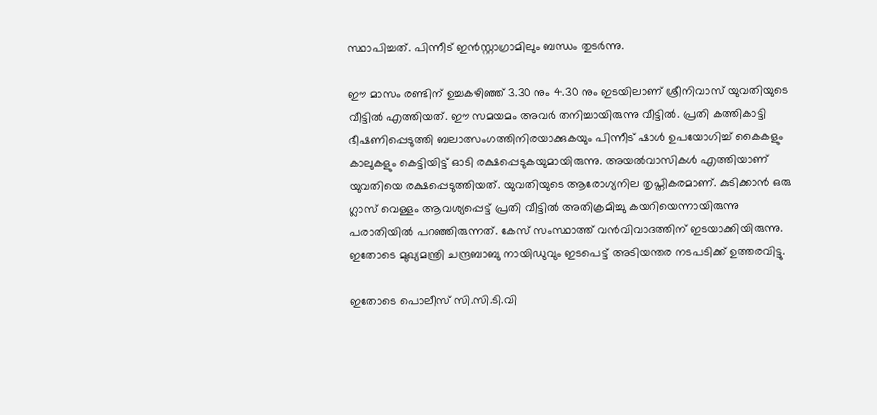സ്ഥാപിച്ചത്. പിന്നീട് ഇൻസ്റ്റാഗ്രാമിലും ബന്ധം തുടർന്നു.

ഈ മാസം രണ്ടിന് ഉച്ചകഴിഞ്ഞ് 3.30 നും 4.30 നും ഇടയിലാണ് ശ്രീനിവാസ് യുവതിയുടെ വീട്ടിൽ എത്തിയത്. ഈ സമയമം അവർ തനിച്ചായിരുന്നു വീട്ടിൽ. പ്രതി കത്തികാട്ടി ഭീഷണിപ്പെടുത്തി ബലാത്സംഗത്തിനിരയാക്കുകയും പിന്നീട് ഷാൾ ഉപയോഗിച്ച് കൈകളും കാലുകളും കെട്ടിയിട്ട് ഓടി രക്ഷപ്പെടുകയുമായിരുന്നു. അയൽവാസികൾ എത്തിയാണ് യുവതിയെ രക്ഷപ്പെടുത്തിയത്. യുവതിയുടെ ആരോഗ്യനില തൃപ്തികരമാണ്. കുടിക്കാൻ ഒരു ഗ്ലാസ് വെള്ളം ആവശ്യപ്പെട്ട് പ്രതി വീട്ടിൽ അതിക്രമിച്ചു കയറിയെന്നായിരുന്നു പരാതിയിൽ പറഞ്ഞിരുന്നത്. കേസ് സംസ്ഥാത്ത് വൻവിവാദത്തിന് ഇടയാക്കിയിരുന്നു. ഇതോടെ മുഖ്യമന്ത്രി ചന്ദ്രബാബു നായിഡുവും ഇടപെട്ട് അടിയന്തര നടപടിക്ക് ഉത്തരവിട്ടു.

ഇതോടെ പൊലീസ് സി.സി.ടി.വി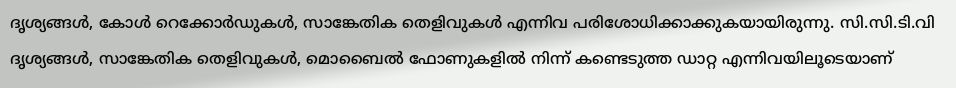ദൃശ്യങ്ങൾ, കോൾ റെക്കോർഡുകൾ, സാങ്കേതിക തെളിവുകൾ എന്നിവ പരിശോധിക്കാക്കുകയായിരുന്നു. സി.സി.ടി.വി ദൃശ്യങ്ങൾ, സാങ്കേതിക തെളിവുകൾ, മൊബൈൽ ഫോണുകളിൽ നിന്ന് കണ്ടെടുത്ത ഡാറ്റ എന്നിവയിലൂടെയാണ്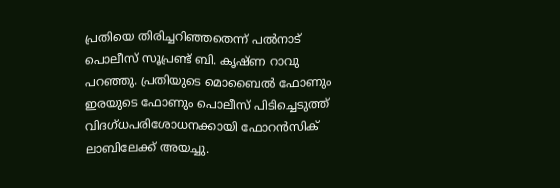പ്രതിയെ തിരിച്ചറിഞ്ഞതെന്ന് പൽനാട് പൊലീസ് സൂപ്രണ്ട് ബി. കൃഷ്ണ റാവു പറഞ്ഞു. പ്രതിയുടെ മൊബൈൽ ഫോണും ഇരയുടെ ഫോണും പൊലീസ് പിടിച്ചെടുത്ത് വിദഗ്ധപരിശോധനക്കായി ഫോറൻസിക് ലാബിലേക്ക് അയച്ചു.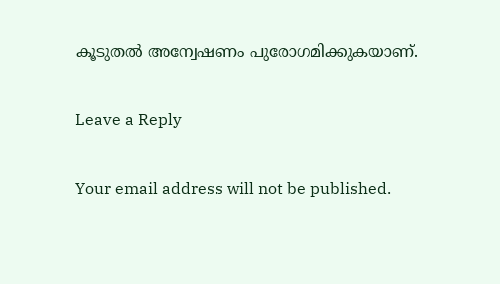കൂടുതൽ അന്വേഷണം പുരോഗമിക്കുകയാണ്.

Leave a Reply

Your email address will not be published.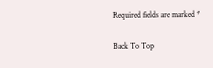Required fields are marked *

Back To Top